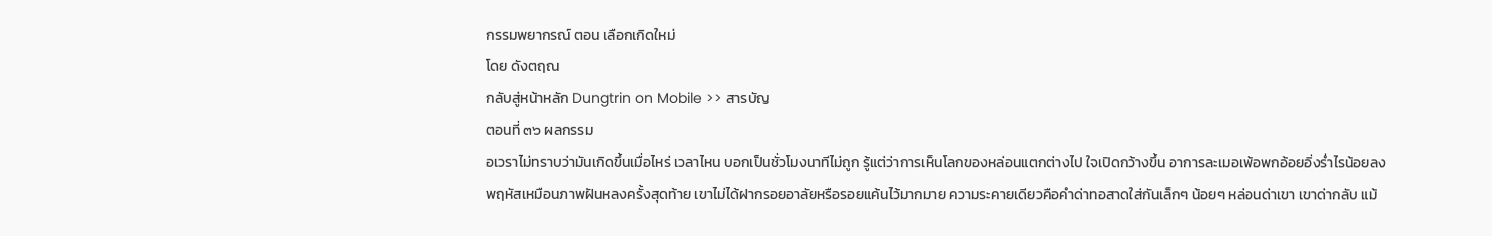กรรมพยากรณ์ ตอน เลือกเกิดใหม่
โดย ดังตฤณ
กลับสู่หน้าหลัก Dungtrin on Mobile >> สารบัญ
ตอนที่ ๓๖ ผลกรรม
อเวราไม่ทราบว่ามันเกิดขึ้นเมื่อไหร่ เวลาไหน บอกเป็นชั่วโมงนาทีไม่ถูก รู้แต่ว่าการเห็นโลกของหล่อนแตกต่างไป ใจเปิดกว้างขึ้น อาการละเมอเพ้อพกอ้อยอิ่งร่ำไรน้อยลง
พฤหัสเหมือนภาพฝันหลงครั้งสุดท้าย เขาไม่ได้ฝากรอยอาลัยหรือรอยแค้นไว้มากมาย ความระคายเดียวคือคำด่าทอสาดใส่กันเล็กๆ น้อยๆ หล่อนด่าเขา เขาด่ากลับ แม้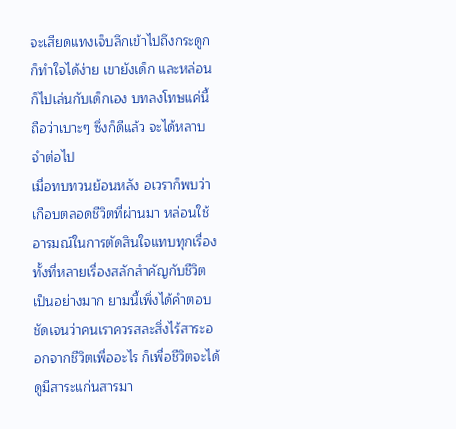จะเสียดแทงเจ็บลึกเข้าไปถึงกระดูกก็ทำใจได้ง่าย เขายังเด็ก และหล่อนก็ไปเล่นกับเด็กเอง บทลงโทษแค่นี้ถือว่าเบาะๆ ซึ่งก็ดีแล้ว จะได้หลาบจำต่อไป
เมื่อทบทวนย้อนหลัง อเวราก็พบว่าเกือบตลอดชีวิตที่ผ่านมา หล่อนใช้อารมณ์ในการตัดสินใจแทบทุกเรื่อง ทั้งที่หลายเรื่องสลักสำคัญกับชีวิตเป็นอย่างมาก ยามนี้เพิ่งได้คำตอบชัดเจนว่าคนเราควรสละสิ่งไร้สาระออกจากชีวิตเพื่ออะไร ก็เพื่อชีวิตจะได้ดูมีสาระแก่นสารมา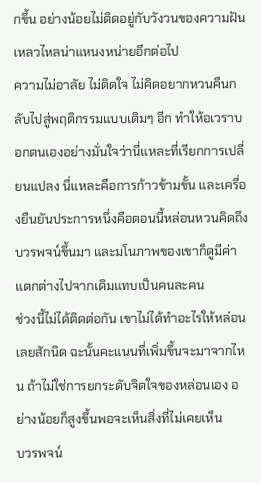กขึ้น อย่างน้อยไม่ติดอยู่กับวังวนของความฝันเหลวไหลน่าแหนงหน่ายอีกต่อไป
ความไม่อาลัย ไม่ติดใจ ไม่คิดอยากหวนคืนกลับไปสู่พฤติกรรมแบบเดิมๆ อีก ทำให้อเวราบอกตนเองอย่างมั่นใจว่านี่แหละที่เรียกการเปลี่ยนแปลง นี่แหละคือการก้าวข้ามขั้น และเครื่องยืนยันประการหนึ่งคือตอนนี้หล่อนหวนคิดถึงบวรพจน์ขึ้นมา และมโนภาพของเขาก็ดูมีค่าแตกต่างไปจากเดิมแทบเป็นคนละคน
ช่วงนี้ไม่ได้ติดต่อกัน เขาไม่ได้ทำอะไรให้หล่อนเลยสักนิด ฉะนั้นคะแนนที่เพิ่มขึ้นจะมาจากไหน ถ้าไม่ใช่การยกระดับจิตใจของหล่อนเอง อย่างน้อยก็สูงขึ้นพอจะเห็นสิ่งที่ไม่เคยเห็น
บวรพจน์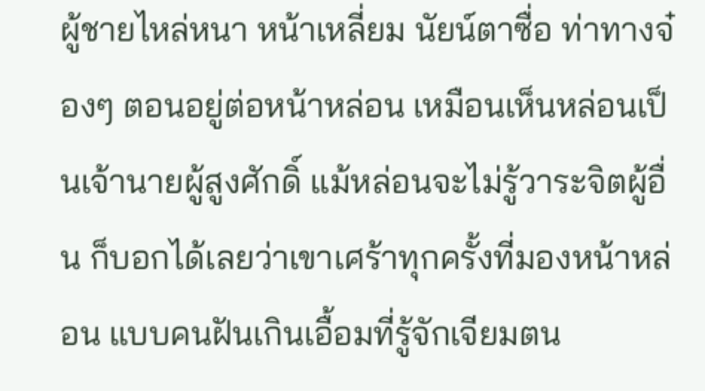ผู้ชายไหล่หนา หน้าเหลี่ยม นัยน์ตาซื่อ ท่าทางจ๋องๆ ตอนอยู่ต่อหน้าหล่อน เหมือนเห็นหล่อนเป็นเจ้านายผู้สูงศักดิ์ แม้หล่อนจะไม่รู้วาระจิตผู้อื่น ก็บอกได้เลยว่าเขาเศร้าทุกครั้งที่มองหน้าหล่อน แบบคนฝันเกินเอื้อมที่รู้จักเจียมตน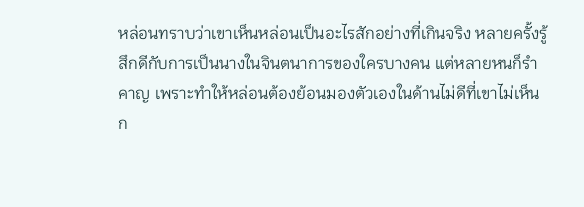หล่อนทราบว่าเขาเห็นหล่อนเป็นอะไรสักอย่างที่เกินจริง หลายครั้งรู้สึกดีกับการเป็นนางในจินตนาการของใครบางคน แต่หลายหนก็รำคาญ เพราะทำให้หล่อนต้องย้อนมองตัวเองในด้านไม่ดีที่เขาไม่เห็น
ก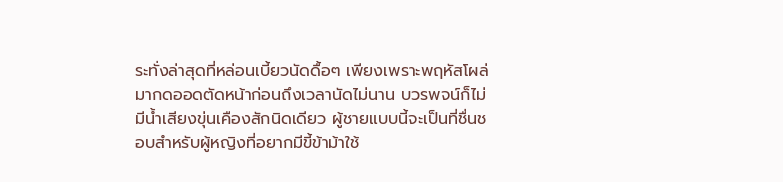ระทั่งล่าสุดที่หล่อนเบี้ยวนัดดื้อๆ เพียงเพราะพฤหัสโผล่มากดออดตัดหน้าก่อนถึงเวลานัดไม่นาน บวรพจน์ก็ไม่มีน้ำเสียงขุ่นเคืองสักนิดเดียว ผู้ชายแบบนี้จะเป็นที่ชื่นชอบสำหรับผู้หญิงที่อยากมีขี้ข้าม้าใช้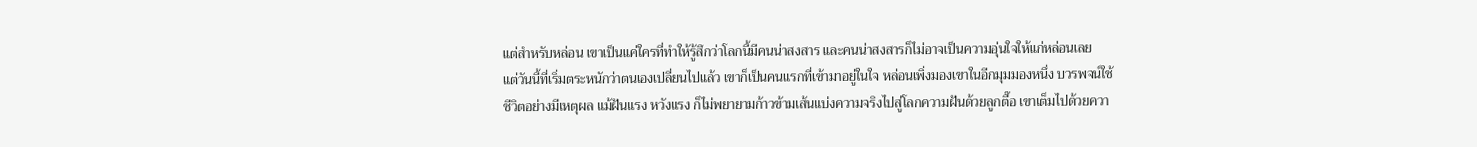แต่สำหรับหล่อน เขาเป็นแค่ใครที่ทำให้รู้สึกว่าโลกนี้มีคนน่าสงสาร และคนน่าสงสารก็ไม่อาจเป็นความอุ่นใจให้แก่หล่อนเลย
แต่วันนี้ที่เริ่มตระหนักว่าตนเองเปลี่ยนไปแล้ว เขาก็เป็นคนแรกที่เข้ามาอยู่ในใจ หล่อนเพิ่งมองเขาในอีกมุมมองหนึ่ง บวรพจน์ใช้ชีวิตอย่างมีเหตุผล แม้ฝันแรง หวังแรง ก็ไม่พยายามก้าวข้ามเส้นแบ่งความจริงไปสู่โลกความฝันด้วยลูกตื๊อ เขาเต็มไปด้วยควา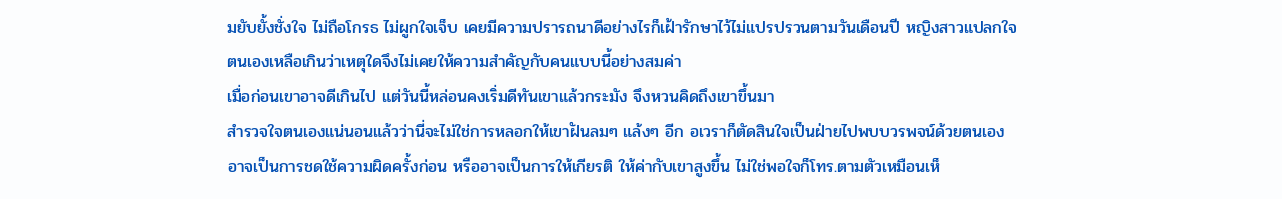มยับยั้งชั่งใจ ไม่ถือโกรธ ไม่ผูกใจเจ็บ เคยมีความปรารถนาดีอย่างไรก็เฝ้ารักษาไว้ไม่แปรปรวนตามวันเดือนปี หญิงสาวแปลกใจตนเองเหลือเกินว่าเหตุใดจึงไม่เคยให้ความสำคัญกับคนแบบนี้อย่างสมค่า
เมื่อก่อนเขาอาจดีเกินไป แต่วันนี้หล่อนคงเริ่มดีทันเขาแล้วกระมัง จึงหวนคิดถึงเขาขึ้นมา
สำรวจใจตนเองแน่นอนแล้วว่านี่จะไม่ใช่การหลอกให้เขาฝันลมๆ แล้งๆ อีก อเวราก็ตัดสินใจเป็นฝ่ายไปพบบวรพจน์ด้วยตนเอง อาจเป็นการชดใช้ความผิดครั้งก่อน หรืออาจเป็นการให้เกียรติ ให้ค่ากับเขาสูงขึ้น ไม่ใช่พอใจก็โทร.ตามตัวเหมือนเห็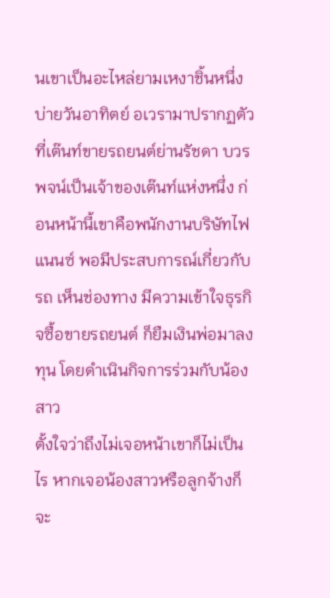นเขาเป็นอะไหล่ยามเหงาชิ้นหนึ่ง
บ่ายวันอาทิตย์ อเวรามาปรากฏตัวที่เต๊นท์ขายรถยนต์ย่านรัชดา บวรพจน์เป็นเจ้าของเต๊นท์แห่งหนึ่ง ก่อนหน้านี้เขาคือพนักงานบริษัทไฟแนนซ์ พอมีประสบการณ์เกี่ยวกับรถ เห็นช่องทาง มีความเข้าใจธุรกิจซื้อขายรถยนต์ ก็ยืมเงินพ่อมาลงทุน โดยดำเนินกิจการร่วมกับน้องสาว
ตั้งใจว่าถึงไม่เจอหน้าเขาก็ไม่เป็นไร หากเจอน้องสาวหรือลูกจ้างก็จะ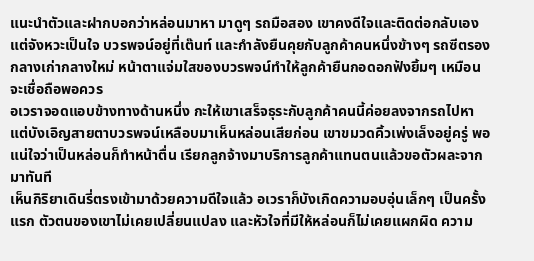แนะนำตัวและฝากบอกว่าหล่อนมาหา มาดูๆ รถมือสอง เขาคงดีใจและติดต่อกลับเอง
แต่จังหวะเป็นใจ บวรพจน์อยู่ที่เต๊นท์ และกำลังยืนคุยกับลูกค้าคนหนึ่งข้างๆ รถซีตรองกลางเก่ากลางใหม่ หน้าตาแจ่มใสของบวรพจน์ทำให้ลูกค้ายืนกอดอกฟังยิ้มๆ เหมือนจะเชื่อถือพอควร
อเวราจอดแอบข้างทางด้านหนึ่ง กะให้เขาเสร็จธุระกับลูกค้าคนนี้ค่อยลงจากรถไปหา แต่บังเอิญสายตาบวรพจน์เหลือบมาเห็นหล่อนเสียก่อน เขาขมวดคิ้วเพ่งเล็งอยู่ครู่ พอแน่ใจว่าเป็นหล่อนก็ทำหน้าตื่น เรียกลูกจ้างมาบริการลูกค้าแทนตนแล้วขอตัวผละจากมาทันที
เห็นกิริยาเดินรี่ตรงเข้ามาด้วยความดีใจแล้ว อเวราก็บังเกิดความอบอุ่นเล็กๆ เป็นครั้งแรก ตัวตนของเขาไม่เคยเปลี่ยนแปลง และหัวใจที่มีให้หล่อนก็ไม่เคยแผกผิด ความ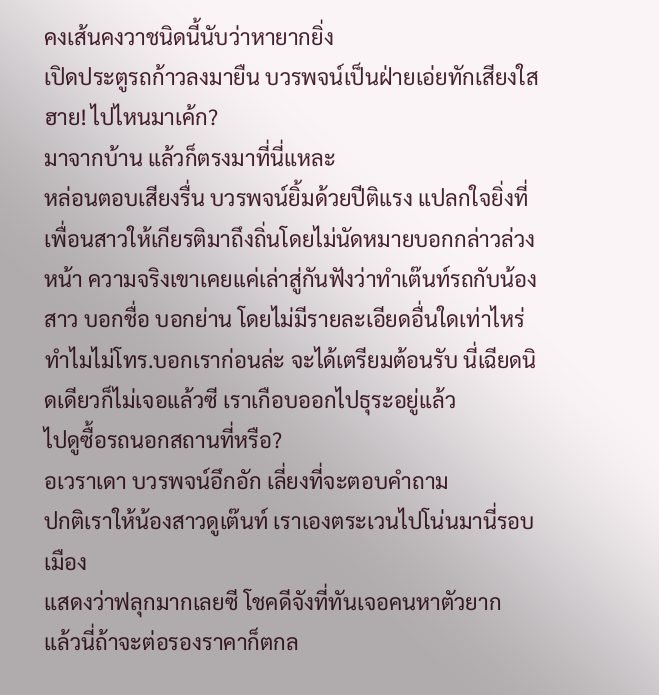คงเส้นคงวาชนิดนี้นับว่าหายากยิ่ง
เปิดประตูรถก้าวลงมายืน บวรพจน์เป็นฝ่ายเอ่ยทักเสียงใส
ฮาย! ไปไหนมาเค้ก?
มาจากบ้าน แล้วก็ตรงมาที่นี่แหละ
หล่อนตอบเสียงรื่น บวรพจน์ยิ้มด้วยปีติแรง แปลกใจยิ่งที่เพื่อนสาวให้เกียรติมาถึงถิ่นโดยไม่นัดหมายบอกกล่าวล่วงหน้า ความจริงเขาเคยแค่เล่าสู่กันฟังว่าทำเต๊นท์รถกับน้องสาว บอกชื่อ บอกย่าน โดยไม่มีรายละเอียดอื่นใดเท่าไหร่
ทำไมไม่โทร.บอกเราก่อนล่ะ จะได้เตรียมต้อนรับ นี่เฉียดนิดเดียวก็ไม่เจอแล้วซี เราเกือบออกไปธุระอยู่แล้ว
ไปดูซื้อรถนอกสถานที่หรือ?
อเวราเดา บวรพจน์อึกอัก เลี่ยงที่จะตอบคำถาม
ปกติเราให้น้องสาวดูเต๊นท์ เราเองตระเวนไปโน่นมานี่รอบเมือง
แสดงว่าฟลุกมากเลยซี โชคดีจังที่ทันเจอคนหาตัวยาก
แล้วนี่ถ้าจะต่อรองราคาก็ตกล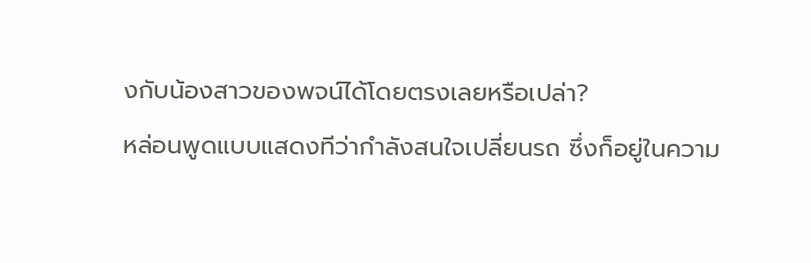งกับน้องสาวของพจน์ได้โดยตรงเลยหรือเปล่า?
หล่อนพูดแบบแสดงทีว่ากำลังสนใจเปลี่ยนรถ ซึ่งก็อยู่ในความ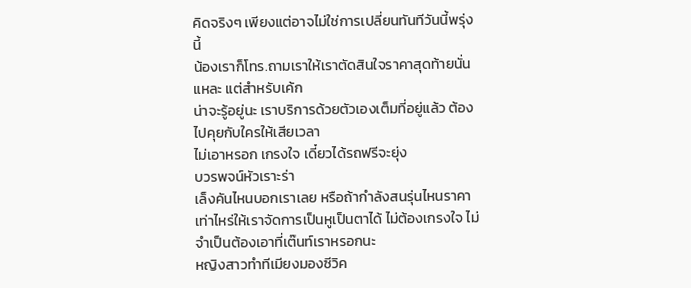คิดจริงๆ เพียงแต่อาจไม่ใช่การเปลี่ยนทันทีวันนี้พรุ่งนี้
น้องเราก็โทร.ถามเราให้เราตัดสินใจราคาสุดท้ายนั่นแหละ แต่สำหรับเค้ก
น่าจะรู้อยู่นะ เราบริการด้วยตัวเองเต็มที่อยู่แล้ว ต้องไปคุยกับใครให้เสียเวลา
ไม่เอาหรอก เกรงใจ เดี๋ยวได้รถฟรีจะยุ่ง
บวรพจน์หัวเราะร่า
เล็งคันไหนบอกเราเลย หรือถ้ากำลังสนรุ่นไหนราคาเท่าไหร่ให้เราจัดการเป็นหูเป็นตาได้ ไม่ต้องเกรงใจ ไม่จำเป็นต้องเอาที่เต๊นท์เราหรอกนะ
หญิงสาวทำทีเมียงมองซีวิค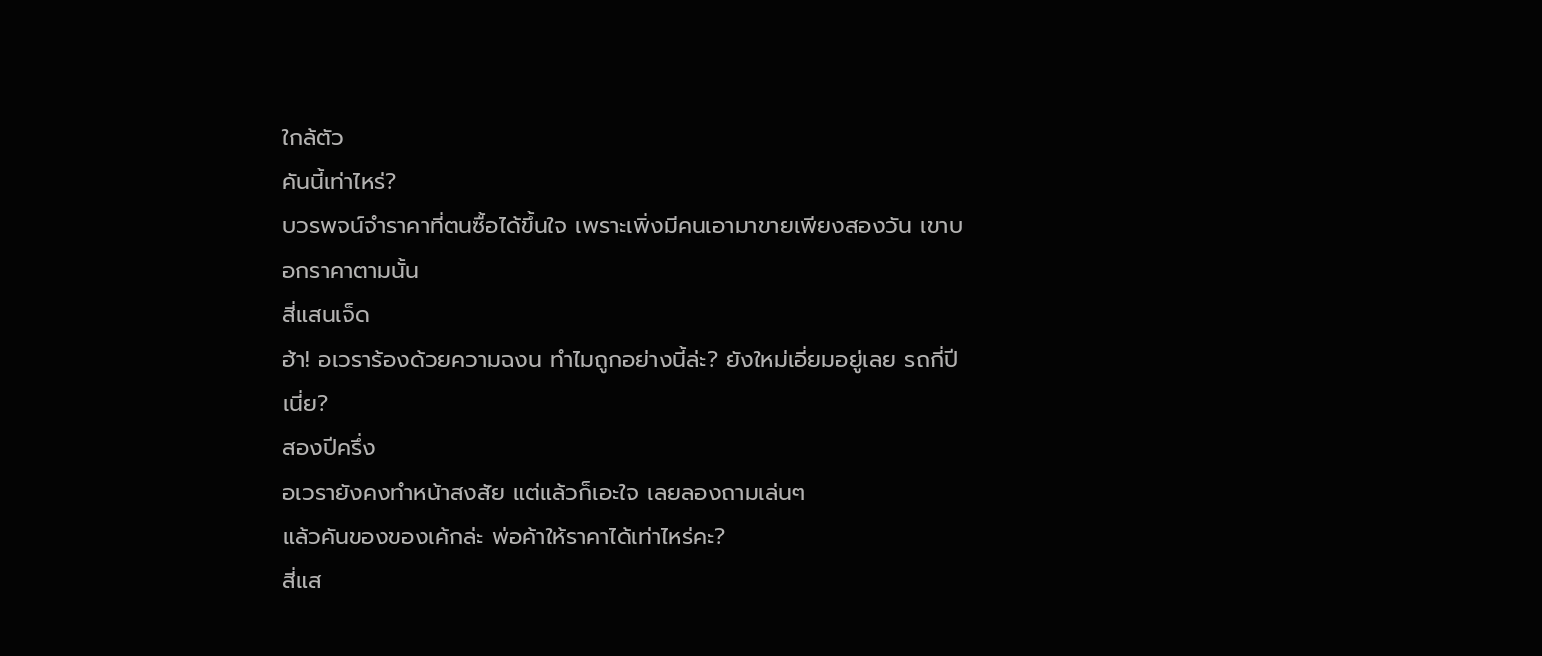ใกล้ตัว
คันนี้เท่าไหร่?
บวรพจน์จำราคาที่ตนซื้อได้ขึ้นใจ เพราะเพิ่งมีคนเอามาขายเพียงสองวัน เขาบอกราคาตามนั้น
สี่แสนเจ็ด
ฮ้า! อเวราร้องด้วยความฉงน ทำไมถูกอย่างนี้ล่ะ? ยังใหม่เอี่ยมอยู่เลย รถกี่ปีเนี่ย?
สองปีครึ่ง
อเวรายังคงทำหน้าสงสัย แต่แล้วก็เอะใจ เลยลองถามเล่นๆ
แล้วคันของของเค้กล่ะ พ่อค้าให้ราคาได้เท่าไหร่คะ?
สี่แส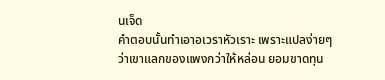นเจ็ด
คำตอบนั้นทำเอาอเวราหัวเราะ เพราะแปลง่ายๆ ว่าเขาแลกของแพงกว่าให้หล่อน ยอมขาดทุน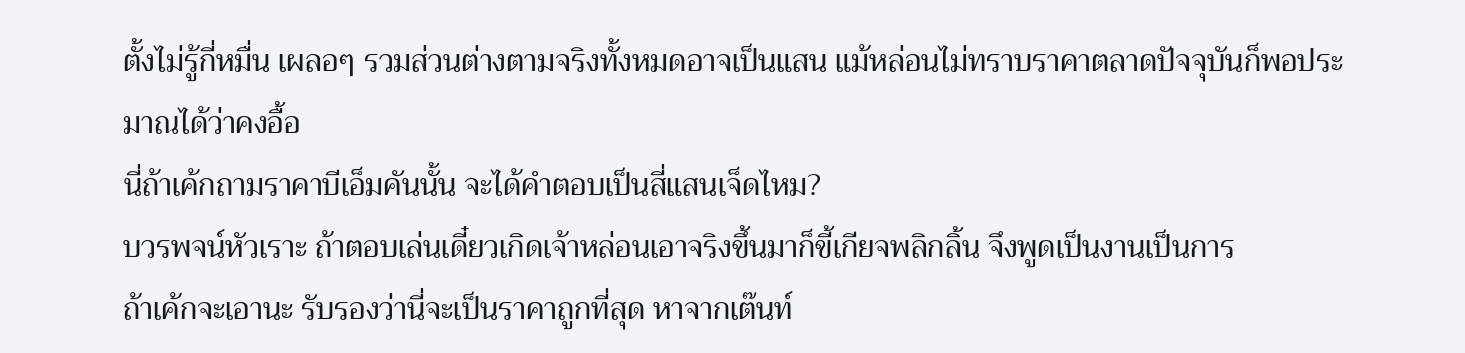ตั้งไม่รู้กี่หมื่น เผลอๆ รวมส่วนต่างตามจริงทั้งหมดอาจเป็นแสน แม้หล่อนไม่ทราบราคาตลาดปัจจุบันก็พอประมาณได้ว่าคงอื้อ
นี่ถ้าเค้กถามราคาบีเอ็มคันนั้น จะได้คำตอบเป็นสี่แสนเจ็ดไหม?
บวรพจน์หัวเราะ ถ้าตอบเล่นเดี๋ยวเกิดเจ้าหล่อนเอาจริงขึ้นมาก็ขี้เกียจพลิกลิ้น จึงพูดเป็นงานเป็นการ
ถ้าเค้กจะเอานะ รับรองว่านี่จะเป็นราคาถูกที่สุด หาจากเต๊นท์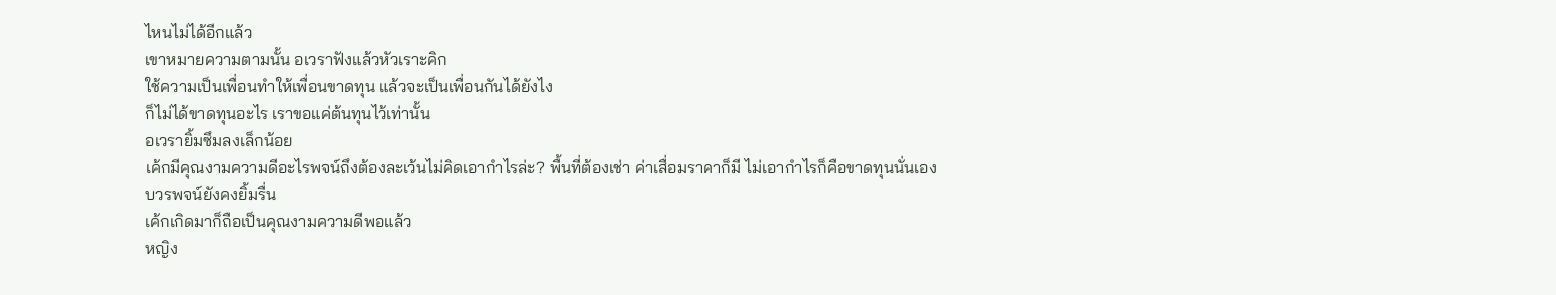ไหนไม่ได้อีกแล้ว
เขาหมายความตามนั้น อเวราฟังแล้วหัวเราะคิก
ใช้ความเป็นเพื่อนทำให้เพื่อนขาดทุน แล้วจะเป็นเพื่อนกันได้ยังไง
ก็ไม่ได้ขาดทุนอะไร เราขอแค่ต้นทุนไว้เท่านั้น
อเวรายิ้มซึมลงเล็กน้อย
เค้กมีคุณงามความดีอะไรพจน์ถึงต้องละเว้นไม่คิดเอากำไรล่ะ? พื้นที่ต้องเช่า ค่าเสื่อมราคาก็มี ไม่เอากำไรก็คือขาดทุนนั่นเอง
บวรพจน์ยังคงยิ้มรื่น
เค้กเกิดมาก็ถือเป็นคุณงามความดีพอแล้ว
หญิง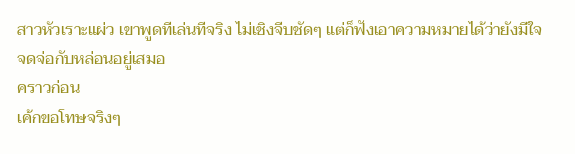สาวหัวเราะแผ่ว เขาพูดทีเล่นทีจริง ไม่เชิงจีบชัดๆ แต่ก็ฟังเอาความหมายได้ว่ายังมีใจจดจ่อกับหล่อนอยู่เสมอ
คราวก่อน
เค้กขอโทษจริงๆ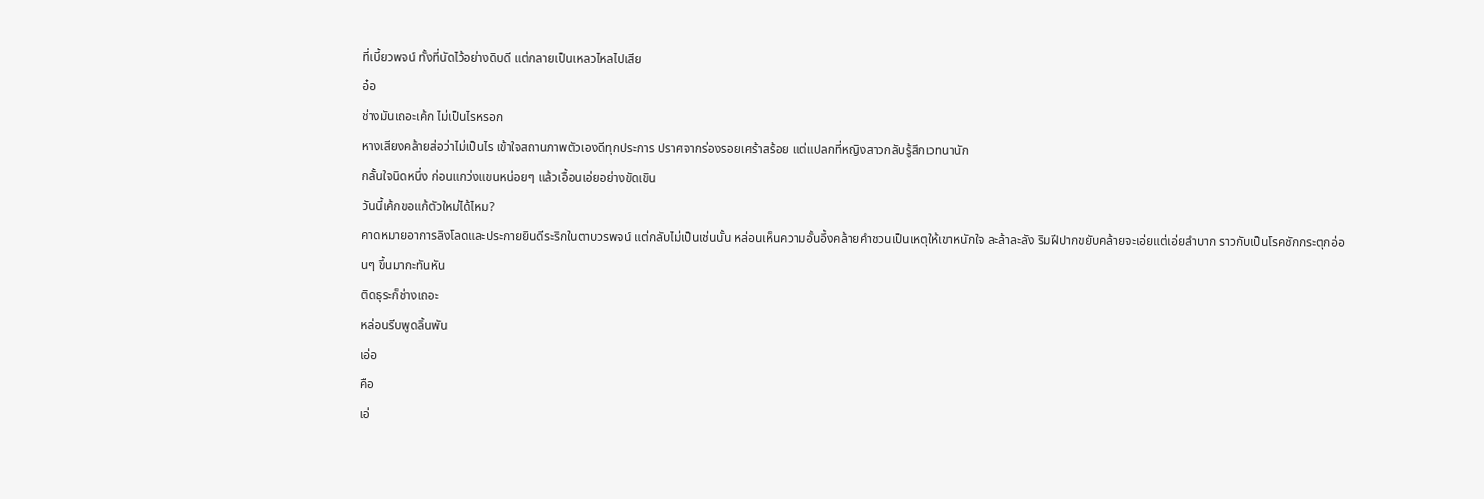ที่เบี้ยวพจน์ ทั้งที่นัดไว้อย่างดิบดี แต่กลายเป็นเหลวไหลไปเสีย
อ๋อ
ช่างมันเถอะเค้ก ไม่เป็นไรหรอก
หางเสียงคล้ายส่อว่าไม่เป็นไร เข้าใจสถานภาพตัวเองดีทุกประการ ปราศจากร่องรอยเศร้าสร้อย แต่แปลกที่หญิงสาวกลับรู้สึกเวทนานัก
กลั้นใจนิดหนึ่ง ก่อนแกว่งแขนหน่อยๆ แล้วเอื้อนเอ่ยอย่างขัดเขิน
วันนี้เค้กขอแก้ตัวใหม่ได้ไหม?
คาดหมายอาการลิงโลดและประกายยินดีระริกในตาบวรพจน์ แต่กลับไม่เป็นเช่นนั้น หล่อนเห็นความอั้นอึ้งคล้ายคำชวนเป็นเหตุให้เขาหนักใจ ละล้าละลัง ริมฝีปากขยับคล้ายจะเอ่ยแต่เอ่ยลำบาก ราวกับเป็นโรคชักกระตุกอ่อนๆ ขึ้นมากะทันหัน
ติดธุระก็ช่างเถอะ
หล่อนรีบพูดลิ้นพัน
เอ่อ
คือ
เอ่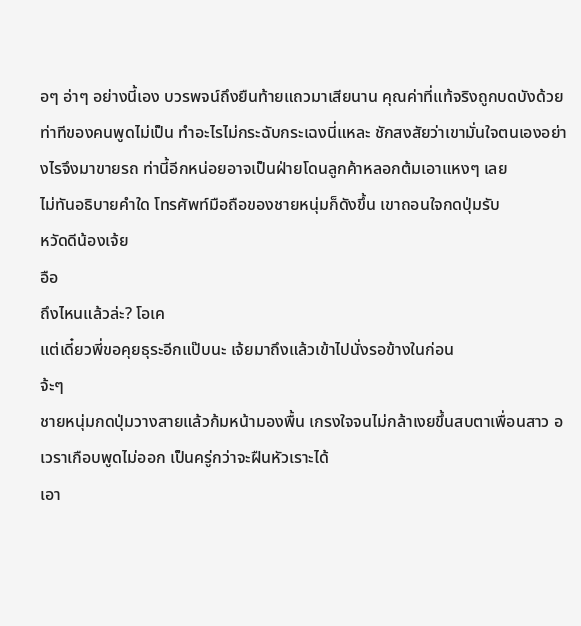อๆ อ่าๆ อย่างนี้เอง บวรพจน์ถึงยืนท้ายแถวมาเสียนาน คุณค่าที่แท้จริงถูกบดบังด้วยท่าทีของคนพูดไม่เป็น ทำอะไรไม่กระฉับกระเฉงนี่แหละ ชักสงสัยว่าเขามั่นใจตนเองอย่างไรจึงมาขายรถ ท่านี้อีกหน่อยอาจเป็นฝ่ายโดนลูกค้าหลอกต้มเอาแหงๆ เลย
ไม่ทันอธิบายคำใด โทรศัพท์มือถือของชายหนุ่มก็ดังขึ้น เขาถอนใจกดปุ่มรับ
หวัดดีน้องเจ้ย
อือ
ถึงไหนแล้วล่ะ? โอเค
แต่เดี๋ยวพี่ขอคุยธุระอีกแป๊บนะ เจ้ยมาถึงแล้วเข้าไปนั่งรอข้างในก่อน
จ้ะๆ
ชายหนุ่มกดปุ่มวางสายแล้วก้มหน้ามองพื้น เกรงใจจนไม่กล้าเงยขึ้นสบตาเพื่อนสาว อเวราเกือบพูดไม่ออก เป็นครู่กว่าจะฝืนหัวเราะได้
เอา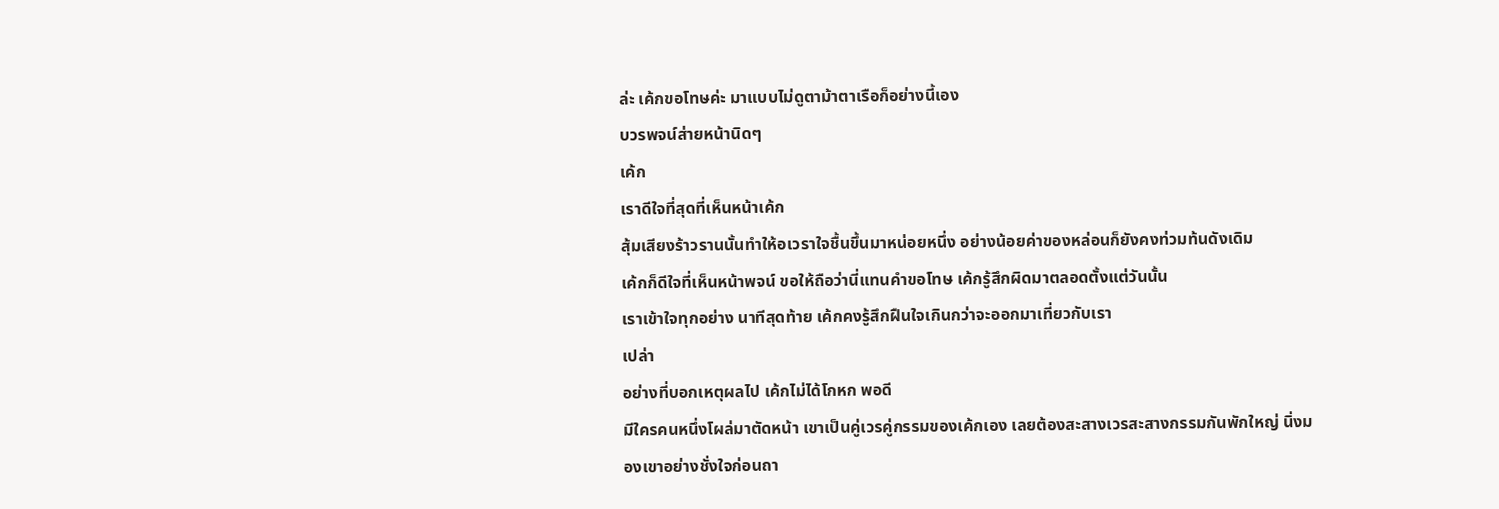ล่ะ เค้กขอโทษค่ะ มาแบบไม่ดูตาม้าตาเรือก็อย่างนี้เอง
บวรพจน์ส่ายหน้านิดๆ
เค้ก
เราดีใจที่สุดที่เห็นหน้าเค้ก
สุ้มเสียงร้าวรานนั้นทำให้อเวราใจชื้นขึ้นมาหน่อยหนึ่ง อย่างน้อยค่าของหล่อนก็ยังคงท่วมท้นดังเดิม
เค้กก็ดีใจที่เห็นหน้าพจน์ ขอให้ถือว่านี่แทนคำขอโทษ เค้กรู้สึกผิดมาตลอดตั้งแต่วันนั้น
เราเข้าใจทุกอย่าง นาทีสุดท้าย เค้กคงรู้สึกฝืนใจเกินกว่าจะออกมาเที่ยวกับเรา
เปล่า
อย่างที่บอกเหตุผลไป เค้กไม่ได้โกหก พอดี
มีใครคนหนึ่งโผล่มาตัดหน้า เขาเป็นคู่เวรคู่กรรมของเค้กเอง เลยต้องสะสางเวรสะสางกรรมกันพักใหญ่ นิ่งมองเขาอย่างชั่งใจก่อนถา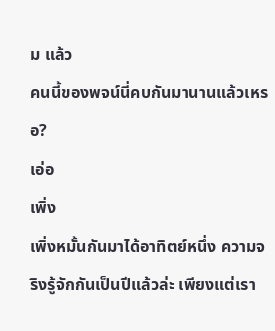ม แล้ว
คนนี้ของพจน์นี่คบกันมานานแล้วเหรอ?
เอ่อ
เพิ่ง
เพิ่งหมั้นกันมาได้อาทิตย์หนึ่ง ความจริงรู้จักกันเป็นปีแล้วล่ะ เพียงแต่เรา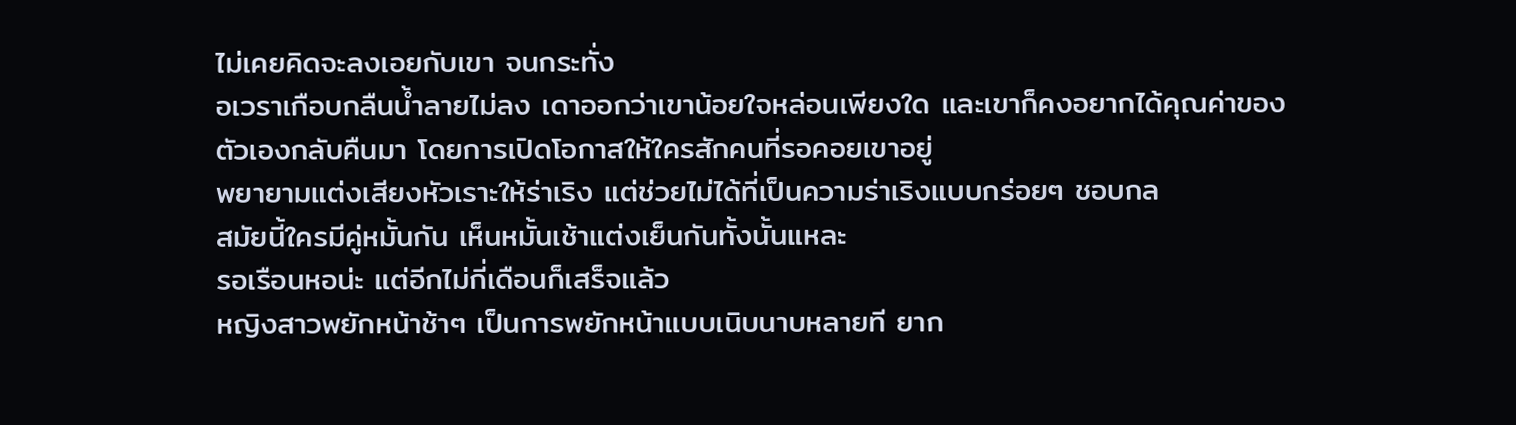ไม่เคยคิดจะลงเอยกับเขา จนกระทั่ง
อเวราเกือบกลืนน้ำลายไม่ลง เดาออกว่าเขาน้อยใจหล่อนเพียงใด และเขาก็คงอยากได้คุณค่าของตัวเองกลับคืนมา โดยการเปิดโอกาสให้ใครสักคนที่รอคอยเขาอยู่
พยายามแต่งเสียงหัวเราะให้ร่าเริง แต่ช่วยไม่ได้ที่เป็นความร่าเริงแบบกร่อยๆ ชอบกล
สมัยนี้ใครมีคู่หมั้นกัน เห็นหมั้นเช้าแต่งเย็นกันทั้งนั้นแหละ
รอเรือนหอน่ะ แต่อีกไม่กี่เดือนก็เสร็จแล้ว
หญิงสาวพยักหน้าช้าๆ เป็นการพยักหน้าแบบเนิบนาบหลายที ยาก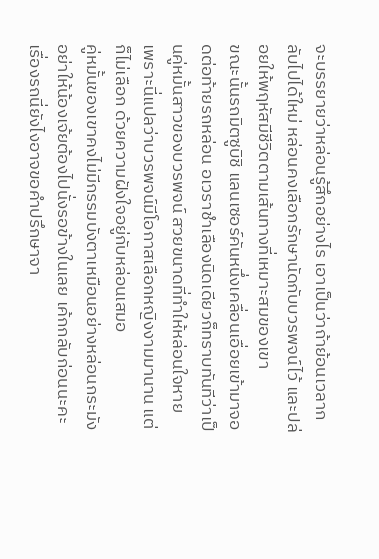จะบรรยายว่าหล่อนรู้สึกอย่างไร เอาเป็นว่าถ้าย้อนเวลากลับไปได้ใหม่ หล่อนคงเลือกรักษานัดกับบวรพจน์ไว้ และปล่อยให้พฤหัสมีชีวิตตามเส้นทางที่เหมาะสมของเขา
ขณะนั้นรถมิตซูบิชิ แลนเซอร์คันหนึ่งเคลื่อนเอื่อยเข้ามาจอดต่อท้ายรถหล่อน อเวราชำเลืองนิดเดียวก็ทราบทันทีว่าเป็นคู่หมั้นสาวของบวรพจน์ สวยขนาดที่ทำให้หล่อนใจหาย เพราะนี่แปลว่าบวรพจน์มีโอกาสเลือกหญิงงามมานาน แต่ก็ไม่เลือก ด้วยความฝังใจอยู่กับหล่อนเสมอ
คู่หมั้นของเขาคงไม่มีกรรมบังตาเหมือนอย่างหล่อนกระมัง
อย่าให้น้องเจ้ยต้องไปนั่งรอข้างในเลย เค้กกลับก่อนนะคะ เรื่องรถนี่ยังไงอาจขอคำปรึกษาจา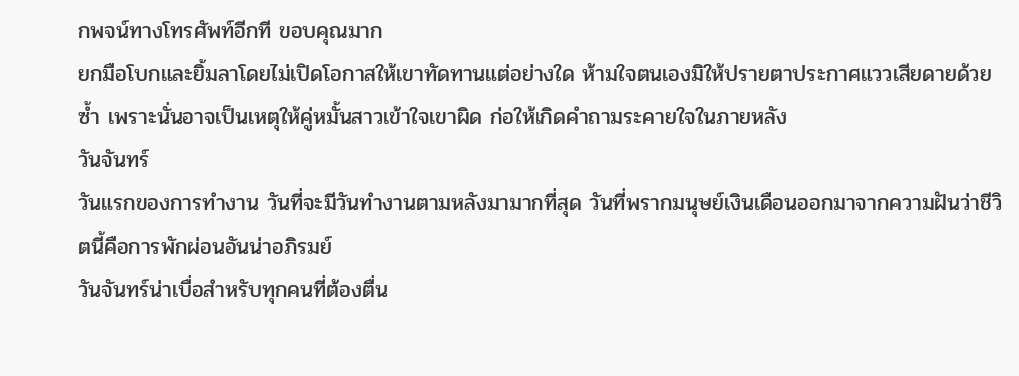กพจน์ทางโทรศัพท์อีกที ขอบคุณมาก
ยกมือโบกและยิ้มลาโดยไม่เปิดโอกาสให้เขาทัดทานแต่อย่างใด ห้ามใจตนเองมิให้ปรายตาประกาศแววเสียดายด้วยซ้ำ เพราะนั่นอาจเป็นเหตุให้คู่หมั้นสาวเข้าใจเขาผิด ก่อให้เกิดคำถามระคายใจในภายหลัง
วันจันทร์
วันแรกของการทำงาน วันที่จะมีวันทำงานตามหลังมามากที่สุด วันที่พรากมนุษย์เงินเดือนออกมาจากความฝันว่าชีวิตนี้คือการพักผ่อนอันน่าอภิรมย์
วันจันทร์น่าเบื่อสำหรับทุกคนที่ต้องตื่น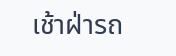เช้าฝ่ารถ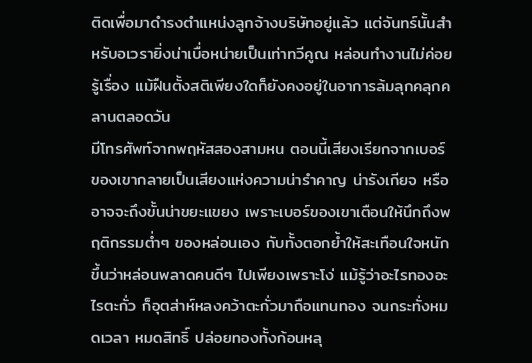ติดเพื่อมาดำรงตำแหน่งลูกจ้างบริษัทอยู่แล้ว แต่จันทร์นั้นสำหรับอเวรายิ่งน่าเบื่อหน่ายเป็นเท่าทวีคูณ หล่อนทำงานไม่ค่อยรู้เรื่อง แม้ฝืนตั้งสติเพียงใดก็ยังคงอยู่ในอาการล้มลุกคลุกคลานตลอดวัน
มีโทรศัพท์จากพฤหัสสองสามหน ตอนนี้เสียงเรียกจากเบอร์ของเขากลายเป็นเสียงแห่งความน่ารำคาญ น่ารังเกียจ หรืออาจจะถึงขั้นน่าขยะแขยง เพราะเบอร์ของเขาเตือนให้นึกถึงพฤติกรรมต่ำๆ ของหล่อนเอง กับทั้งตอกย้ำให้สะเทือนใจหนักขึ้นว่าหล่อนพลาดคนดีๆ ไปเพียงเพราะโง่ แม้รู้ว่าอะไรทองอะไรตะกั่ว ก็อุตส่าห์หลงคว้าตะกั่วมาถือแทนทอง จนกระทั่งหมดเวลา หมดสิทธิ์ ปล่อยทองทั้งก้อนหลุ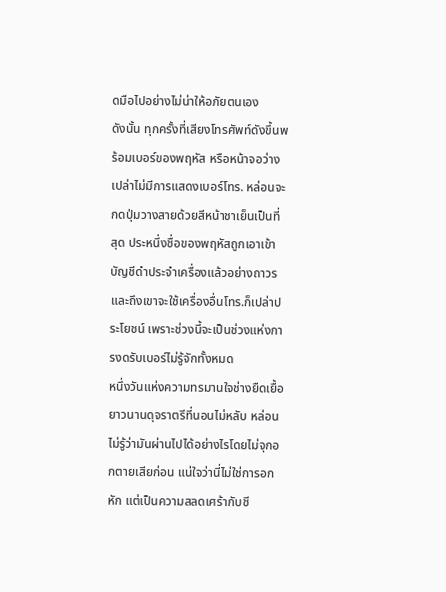ดมือไปอย่างไม่น่าให้อภัยตนเอง
ดังนั้น ทุกครั้งที่เสียงโทรศัพท์ดังขึ้นพร้อมเบอร์ของพฤหัส หรือหน้าจอว่างเปล่าไม่มีการแสดงเบอร์โทร. หล่อนจะกดปุ่มวางสายด้วยสีหน้าชาเย็นเป็นที่สุด ประหนึ่งชื่อของพฤหัสถูกเอาเข้าบัญชีดำประจำเครื่องแล้วอย่างถาวร และถึงเขาจะใช้เครื่องอื่นโทร.ก็เปล่าประโยชน์ เพราะช่วงนี้จะเป็นช่วงแห่งการงดรับเบอร์ไม่รู้จักทั้งหมด
หนึ่งวันแห่งความทรมานใจช่างยืดเยื้อยาวนานดุจราตรีที่นอนไม่หลับ หล่อนไม่รู้ว่ามันผ่านไปได้อย่างไรโดยไม่จุกอกตายเสียก่อน แน่ใจว่านี่ไม่ใช่การอกหัก แต่เป็นความสลดเศร้ากับชี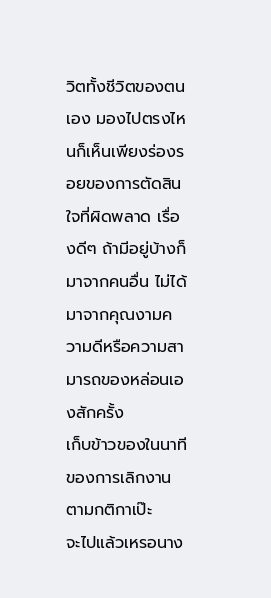วิตทั้งชีวิตของตนเอง มองไปตรงไหนก็เห็นเพียงร่องรอยของการตัดสินใจที่ผิดพลาด เรื่องดีๆ ถ้ามีอยู่บ้างก็มาจากคนอื่น ไม่ได้มาจากคุณงามความดีหรือความสามารถของหล่อนเองสักครั้ง
เก็บข้าวของในนาทีของการเลิกงานตามกติกาเป๊ะ
จะไปแล้วเหรอนาง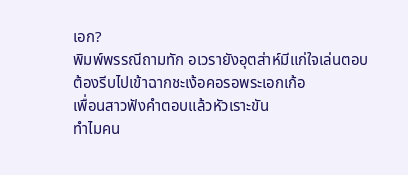เอก?
พิมพ์พรรณีถามทัก อเวรายังอุตส่าห์มีแก่ใจเล่นตอบ
ต้องรีบไปเข้าฉากชะเง้อคอรอพระเอกเก้อ
เพื่อนสาวฟังคำตอบแล้วหัวเราะขัน
ทำไมคน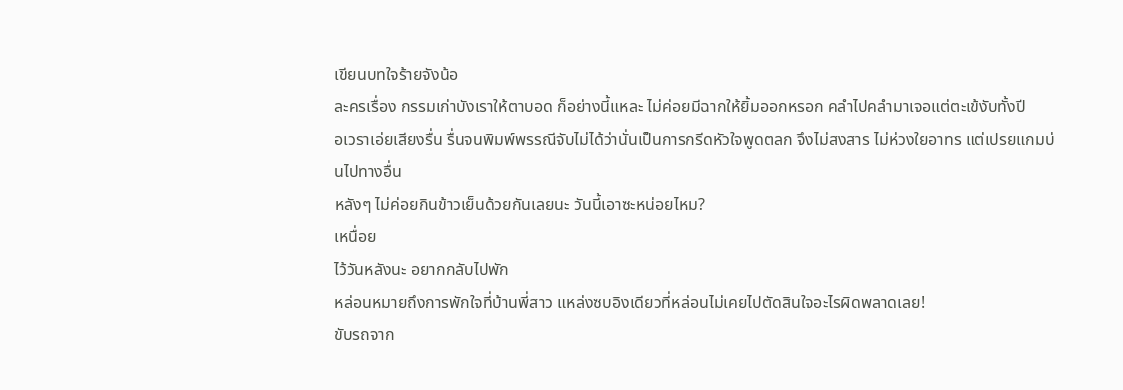เขียนบทใจร้ายจังน้อ
ละครเรื่อง กรรมเก่าบังเราให้ตาบอด ก็อย่างนี้แหละ ไม่ค่อยมีฉากให้ยิ้มออกหรอก คลำไปคลำมาเจอแต่ตะเข้งับทั้งปี
อเวราเอ่ยเสียงรื่น รื่นจนพิมพ์พรรณีจับไม่ได้ว่านั่นเป็นการกรีดหัวใจพูดตลก จึงไม่สงสาร ไม่ห่วงใยอาทร แต่เปรยแกมบ่นไปทางอื่น
หลังๆ ไม่ค่อยกินข้าวเย็นด้วยกันเลยนะ วันนี้เอาซะหน่อยไหม?
เหนื่อย
ไว้วันหลังนะ อยากกลับไปพัก
หล่อนหมายถึงการพักใจที่บ้านพี่สาว แหล่งซบอิงเดียวที่หล่อนไม่เคยไปตัดสินใจอะไรผิดพลาดเลย!
ขับรถจาก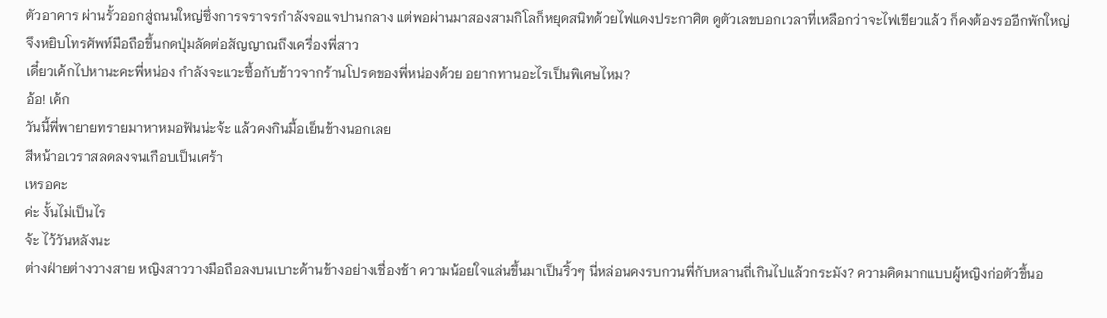ตัวอาคาร ผ่านรั้วออกสู่ถนนใหญ่ซึ่งการจราจรกำลังจอแจปานกลาง แต่พอผ่านมาสองสามกิโลก็หยุดสนิทด้วยไฟแดงประกาศิต ดูตัวเลขบอกเวลาที่เหลือกว่าจะไฟเขียวแล้ว ก็คงต้องรออีกพักใหญ่ จึงหยิบโทรศัพท์มือถือขึ้นกดปุ่มลัดต่อสัญญาณถึงเครื่องพี่สาว
เดี๋ยวเค้กไปหานะคะพี่หน่อง กำลังจะแวะซื้อกับข้าวจากร้านโปรดของพี่หน่องด้วย อยากทานอะไรเป็นพิเศษไหม?
อ้อ! เค้ก
วันนี้พี่พายายทรายมาหาหมอฟันน่ะจ้ะ แล้วคงกินมื้อเย็นข้างนอกเลย
สีหน้าอเวราสลดลงจนเกือบเป็นเศร้า
เหรอคะ
ค่ะ งั้นไม่เป็นไร
จ้ะ ไว้วันหลังนะ
ต่างฝ่ายต่างวางสาย หญิงสาววางมือถือลงบนเบาะด้านข้างอย่างเชื่องช้า ความน้อยใจแล่นขึ้นมาเป็นริ้วๆ นี่หล่อนคงรบกวนพี่กับหลานถี่เกินไปแล้วกระมัง? ความคิดมากแบบผู้หญิงก่อตัวขึ้นอ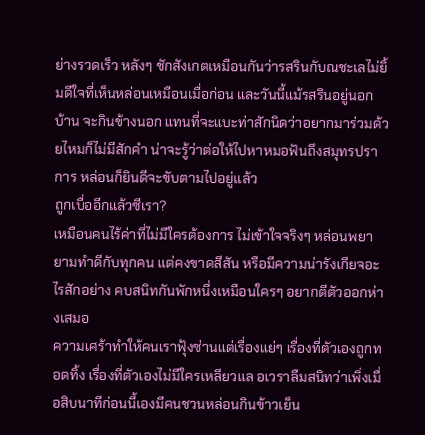ย่างรวดเร็ว หลังๆ ชักสังเกตเหมือนกันว่ารสรินกับณชะเลไม่ยิ้มดีใจที่เห็นหล่อนเหมือนเมื่อก่อน และวันนี้แม้รสรินอยู่นอกบ้าน จะกินข้างนอก แทนที่จะแบะท่าสักนิดว่าอยากมาร่วมด้วยไหมก็ไม่มีสักคำ น่าจะรู้ว่าต่อให้ไปหาหมอฟันถึงสมุทรปราการ หล่อนก็ยินดีจะขับตามไปอยู่แล้ว
ถูกเบื่ออีกแล้วซีเรา?
เหมือนคนไร้ค่าที่ไม่มีใครต้องการ ไม่เข้าใจจริงๆ หล่อนพยายามทำดีกับทุกคน แต่คงขาดสีสัน หรือมีความน่ารังเกียจอะไรสักอย่าง คบสนิทกันพักหนึ่งเหมือนใครๆ อยากตีตัวออกห่างเสมอ
ความเศร้าทำให้คนเราฟุ้งซ่านแต่เรื่องแย่ๆ เรื่องที่ตัวเองถูกทอดทิ้ง เรื่องที่ตัวเองไม่มีใครเหลียวแล อเวราลืมสนิทว่าเพิ่งเมื่อสิบนาทีก่อนนี้เองมีคนชวนหล่อนกินข้าวเย็น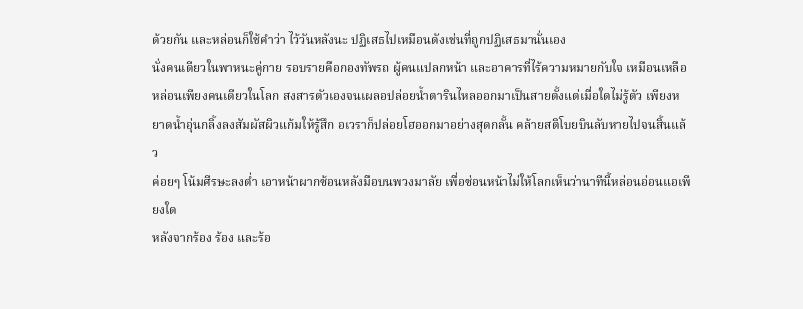ด้วยกัน และหล่อนก็ใช้คำว่า ไว้วันหลังนะ ปฏิเสธไปเหมือนดังเช่นที่ถูกปฏิเสธมานั่นเอง
นั่งคนเดียวในพาหนะคู่กาย รอบรายคือกองทัพรถ ผู้คนแปลกหน้า และอาคารที่ไร้ความหมายกับใจ เหมือนเหลือหล่อนเพียงคนเดียวในโลก สงสารตัวเองจนเผลอปล่อยน้ำตารินไหลออกมาเป็นสายตั้งแต่เมื่อใดไม่รู้ตัว เพียงหยาดน้ำอุ่นกลิ้งลงสัมผัสผิวแก้มให้รู้สึก อเวราก็ปล่อยโฮออกมาอย่างสุดกลั้น คล้ายสติโบยบินลับหายไปจนสิ้นแล้ว
ค่อยๆ โน้มศีรษะลงต่ำ เอาหน้าผากซ้อนหลังมือบนพวงมาลัย เพื่อซ่อนหน้าไม่ให้โลกเห็นว่านาทีนี้หล่อนอ่อนแอเพียงใด
หลังจากร้อง ร้อง และร้อ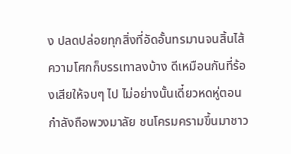ง ปลดปล่อยทุกสิ่งที่อัดอั้นทรมานจนสิ้นไส้ ความโศกก็บรรเทาลงบ้าง ดีเหมือนกันที่ร้องเสียให้จบๆ ไป ไม่อย่างนั้นเดี๋ยวหดหู่ตอนกำลังถือพวงมาลัย ชนโครมครามขึ้นมาชาว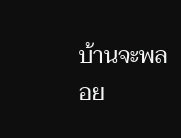บ้านจะพลอย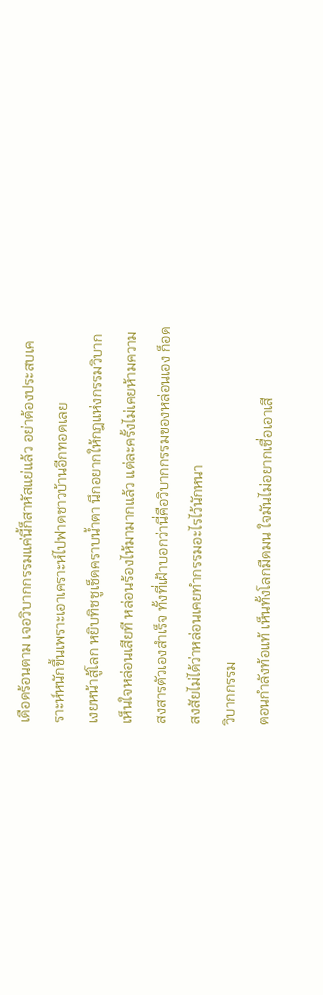เดือดร้อนตาม เจอวิบากกรรมแค่นี้ก็สาหัสแย่แล้ว อย่าต้องประสบเคราะห์หนักขึ้นเพราะเอาเคราะห์ไปฟาดชาวบ้านอีกทอดเลย
เงยหน้าสู้โลก หยิบทิชชูเช็ดคราบน้ำตา นึกอยากให้กฎแห่งกรรมวิบากเห็นใจหล่อนเสียที หล่อนร้องไห้มามากแล้ว แต่ละครั้งไม่เคยห้ามความสงสารตัวเองสำเร็จ ทั้งที่เฝ้าบอกว่านี่คือวิบากกรรมของหล่อนเอง ก็อดสงสัยไม่ได้ว่าหล่อนเคยทำกรรมอะไรไว้นักหนา
วิบากกรรม
ตอนกำลังท้อแท้ เห็นทั้งโลกมืดมน ใจมันไม่อยากเชื่อเอาเสี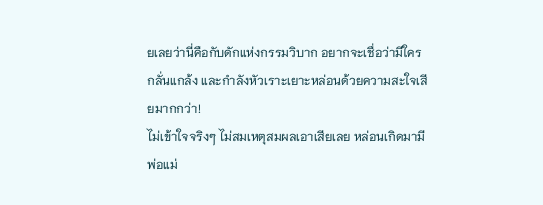ยเลยว่านี่คือกับดักแห่งกรรมวิบาก อยากจะเชื่อว่ามีใครกลั่นแกล้ง และกำลังหัวเราะเยาะหล่อนด้วยความสะใจเสียมากกว่า!
ไม่เข้าใจจริงๆ ไม่สมเหตุสมผลเอาเสียเลย หล่อนเกิดมามีพ่อแม่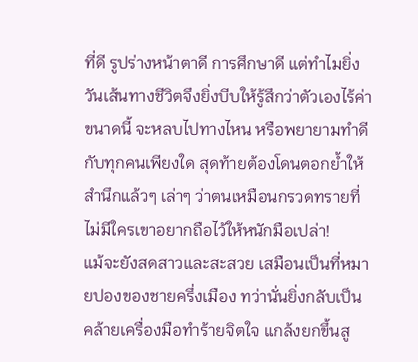ที่ดี รูปร่างหน้าตาดี การศึกษาดี แต่ทำไมยิ่งวันเส้นทางชีวิตจึงยิ่งบีบให้รู้สึกว่าตัวเองไร้ค่าขนาดนี้ จะหลบไปทางไหน หรือพยายามทำดีกับทุกคนเพียงใด สุดท้ายต้องโดนตอกย้ำให้สำนึกแล้วๆ เล่าๆ ว่าตนเหมือนกรวดทรายที่ไม่มีใครเขาอยากถือไว้ให้หนักมือเปล่า!
แม้จะยังสดสาวและสะสวย เสมือนเป็นที่หมายปองของชายครึ่งเมือง ทว่านั่นยิ่งกลับเป็นคล้ายเครื่องมือทำร้ายจิตใจ แกล้งยกขึ้นสู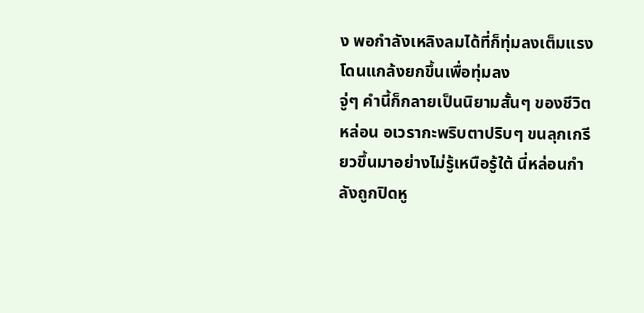ง พอกำลังเหลิงลมได้ที่ก็ทุ่มลงเต็มแรง
โดนแกล้งยกขึ้นเพื่อทุ่มลง
จู่ๆ คำนี้ก็กลายเป็นนิยามสั้นๆ ของชีวิตหล่อน อเวรากะพริบตาปริบๆ ขนลุกเกรียวขึ้นมาอย่างไม่รู้เหนือรู้ใต้ นี่หล่อนกำลังถูกปิดหู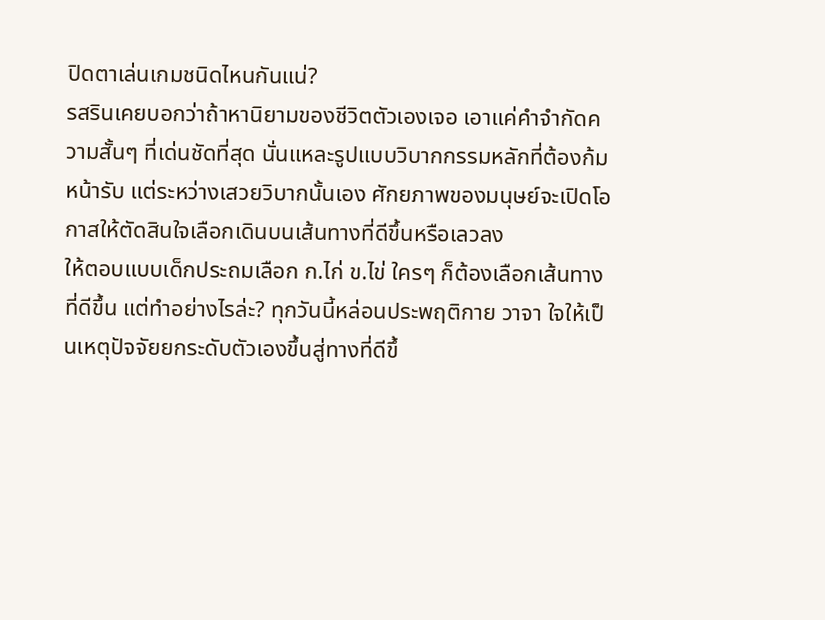ปิดตาเล่นเกมชนิดไหนกันแน่?
รสรินเคยบอกว่าถ้าหานิยามของชีวิตตัวเองเจอ เอาแค่คำจำกัดความสั้นๆ ที่เด่นชัดที่สุด นั่นแหละรูปแบบวิบากกรรมหลักที่ต้องก้มหน้ารับ แต่ระหว่างเสวยวิบากนั้นเอง ศักยภาพของมนุษย์จะเปิดโอกาสให้ตัดสินใจเลือกเดินบนเส้นทางที่ดีขึ้นหรือเลวลง
ให้ตอบแบบเด็กประถมเลือก ก.ไก่ ข.ไข่ ใครๆ ก็ต้องเลือกเส้นทางที่ดีขึ้น แต่ทำอย่างไรล่ะ? ทุกวันนี้หล่อนประพฤติกาย วาจา ใจให้เป็นเหตุปัจจัยยกระดับตัวเองขึ้นสู่ทางที่ดีขึ้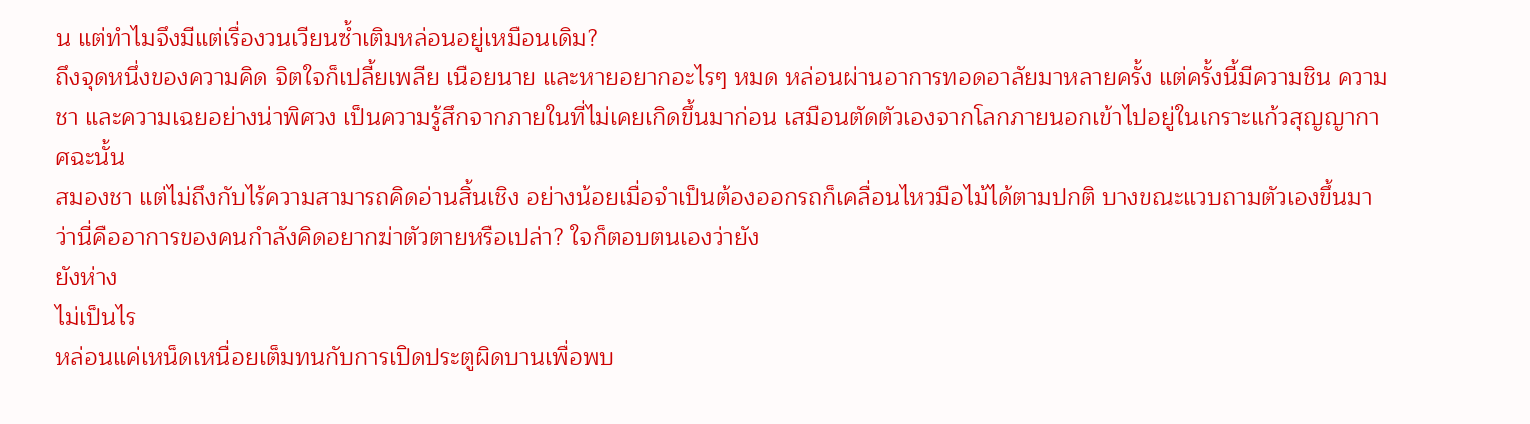น แต่ทำไมจึงมีแต่เรื่องวนเวียนซ้ำเติมหล่อนอยู่เหมือนเดิม?
ถึงจุดหนึ่งของความคิด จิตใจก็เปลี้ยเพลีย เนือยนาย และหายอยากอะไรๆ หมด หล่อนผ่านอาการทอดอาลัยมาหลายครั้ง แต่ครั้งนี้มีความชิน ความชา และความเฉยอย่างน่าพิศวง เป็นความรู้สึกจากภายในที่ไม่เคยเกิดขึ้นมาก่อน เสมือนตัดตัวเองจากโลกภายนอกเข้าไปอยู่ในเกราะแก้วสุญญากาศฉะนั้น
สมองชา แต่ไม่ถึงกับไร้ความสามารถคิดอ่านสิ้นเชิง อย่างน้อยเมื่อจำเป็นต้องออกรถก็เคลื่อนไหวมือไม้ได้ตามปกติ บางขณะแวบถามตัวเองขึ้นมาว่านี่คืออาการของคนกำลังคิดอยากฆ่าตัวตายหรือเปล่า? ใจก็ตอบตนเองว่ายัง
ยังห่าง
ไม่เป็นไร
หล่อนแค่เหน็ดเหนื่อยเต็มทนกับการเปิดประตูผิดบานเพื่อพบ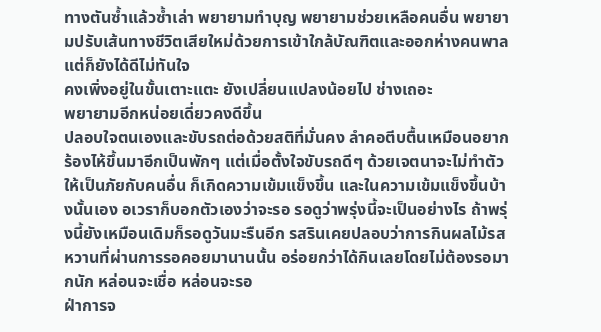ทางตันซ้ำแล้วซ้ำเล่า พยายามทำบุญ พยายามช่วยเหลือคนอื่น พยายามปรับเส้นทางชีวิตเสียใหม่ด้วยการเข้าใกล้บัณฑิตและออกห่างคนพาล แต่ก็ยังได้ดีไม่ทันใจ
คงเพิ่งอยู่ในขั้นเตาะแตะ ยังเปลี่ยนแปลงน้อยไป ช่างเถอะ
พยายามอีกหน่อยเดี่ยวคงดีขึ้น
ปลอบใจตนเองและขับรถต่อด้วยสติที่มั่นคง ลำคอตีบตื้นเหมือนอยากร้องไห้ขึ้นมาอีกเป็นพักๆ แต่เมื่อตั้งใจขับรถดีๆ ด้วยเจตนาจะไม่ทำตัวให้เป็นภัยกับคนอื่น ก็เกิดความเข้มแข็งขึ้น และในความเข้มแข็งขึ้นบ้างนั้นเอง อเวราก็บอกตัวเองว่าจะรอ รอดูว่าพรุ่งนี้จะเป็นอย่างไร ถ้าพรุ่งนี้ยังเหมือนเดิมก็รอดูวันมะรืนอีก รสรินเคยปลอบว่าการกินผลไม้รสหวานที่ผ่านการรอคอยมานานนั้น อร่อยกว่าได้กินเลยโดยไม่ต้องรอมากนัก หล่อนจะเชื่อ หล่อนจะรอ
ฝ่าการจ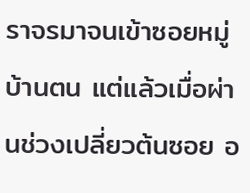ราจรมาจนเข้าซอยหมู่บ้านตน แต่แล้วเมื่อผ่านช่วงเปลี่ยวต้นซอย อ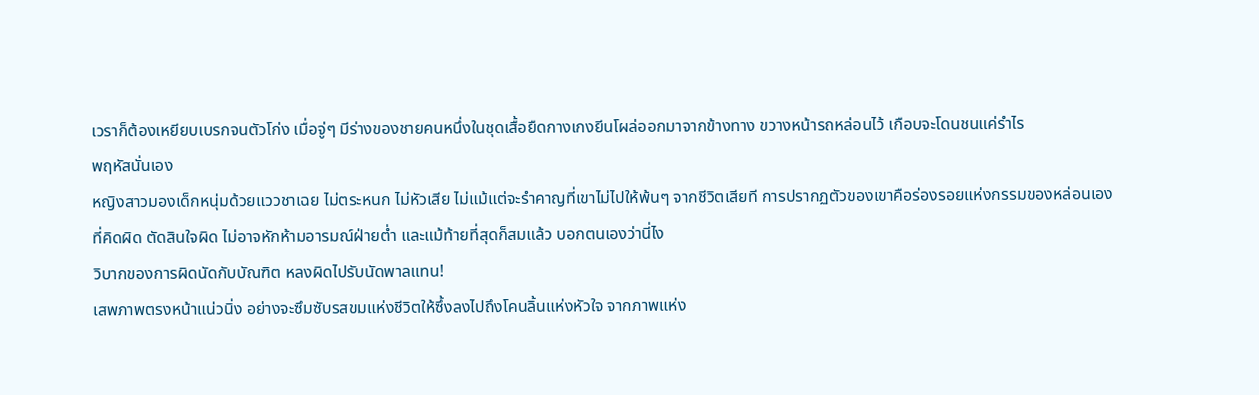เวราก็ต้องเหยียบเบรกจนตัวโก่ง เมื่อจู่ๆ มีร่างของชายคนหนึ่งในชุดเสื้อยืดกางเกงยีนโผล่ออกมาจากข้างทาง ขวางหน้ารถหล่อนไว้ เกือบจะโดนชนแค่รำไร
พฤหัสนั่นเอง
หญิงสาวมองเด็กหนุ่มด้วยแววชาเฉย ไม่ตระหนก ไม่หัวเสีย ไม่แม้แต่จะรำคาญที่เขาไม่ไปให้พ้นๆ จากชีวิตเสียที การปรากฏตัวของเขาคือร่องรอยแห่งกรรมของหล่อนเอง ที่คิดผิด ตัดสินใจผิด ไม่อาจหักห้ามอารมณ์ฝ่ายต่ำ และแม้ท้ายที่สุดก็สมแล้ว บอกตนเองว่านี่ไง
วิบากของการผิดนัดกับบัณฑิต หลงผิดไปรับนัดพาลแทน!
เสพภาพตรงหน้าแน่วนิ่ง อย่างจะซึมซับรสขมแห่งชีวิตให้ซึ้งลงไปถึงโคนลิ้นแห่งหัวใจ จากภาพแห่ง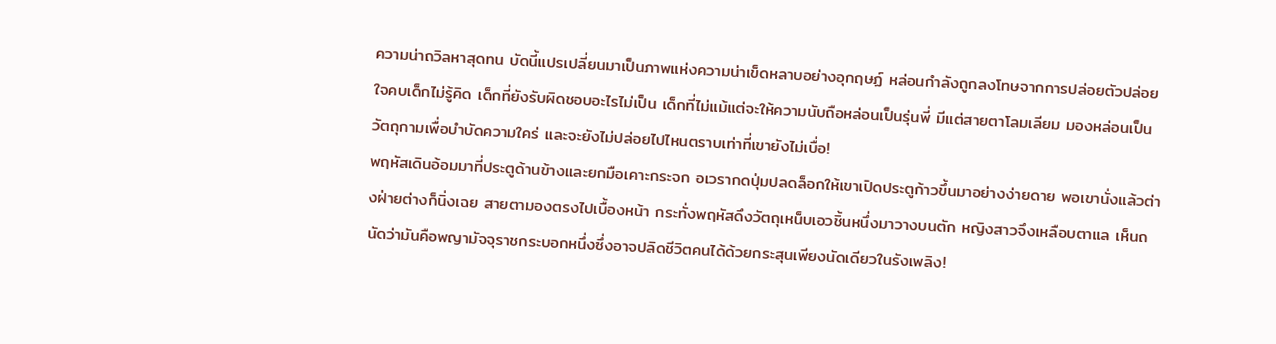ความน่าถวิลหาสุดทน บัดนี้แปรเปลี่ยนมาเป็นภาพแห่งความน่าเข็ดหลาบอย่างอุกฤษฏ์ หล่อนกำลังถูกลงโทษจากการปล่อยตัวปล่อยใจคบเด็กไม่รู้คิด เด็กที่ยังรับผิดชอบอะไรไม่เป็น เด็กที่ไม่แม้แต่จะให้ความนับถือหล่อนเป็นรุ่นพี่ มีแต่สายตาโลมเลียม มองหล่อนเป็นวัตถุกามเพื่อบำบัดความใคร่ และจะยังไม่ปล่อยไปไหนตราบเท่าที่เขายังไม่เบื่อ!
พฤหัสเดินอ้อมมาที่ประตูด้านข้างและยกมือเคาะกระจก อเวรากดปุ่มปลดล็อกให้เขาเปิดประตูก้าวขึ้นมาอย่างง่ายดาย พอเขานั่งแล้วต่างฝ่ายต่างก็นิ่งเฉย สายตามองตรงไปเบื้องหน้า กระทั่งพฤหัสดึงวัตถุเหน็บเอวชิ้นหนึ่งมาวางบนตัก หญิงสาวจึงเหลือบตาแล เห็นถนัดว่ามันคือพญามัจจุราชกระบอกหนึ่งซึ่งอาจปลิดชีวิตคนได้ด้วยกระสุนเพียงนัดเดียวในรังเพลิง!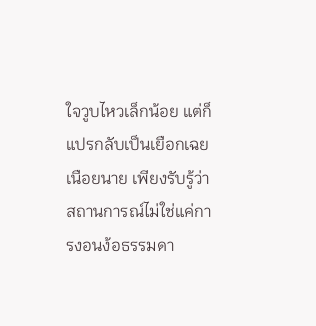ใจวูบไหวเล็กน้อย แต่ก็แปรกลับเป็นเยือกเฉยเนือยนาย เพียงรับรู้ว่าสถานการณ์ไม่ใช่แค่การงอนง้อธรรมดา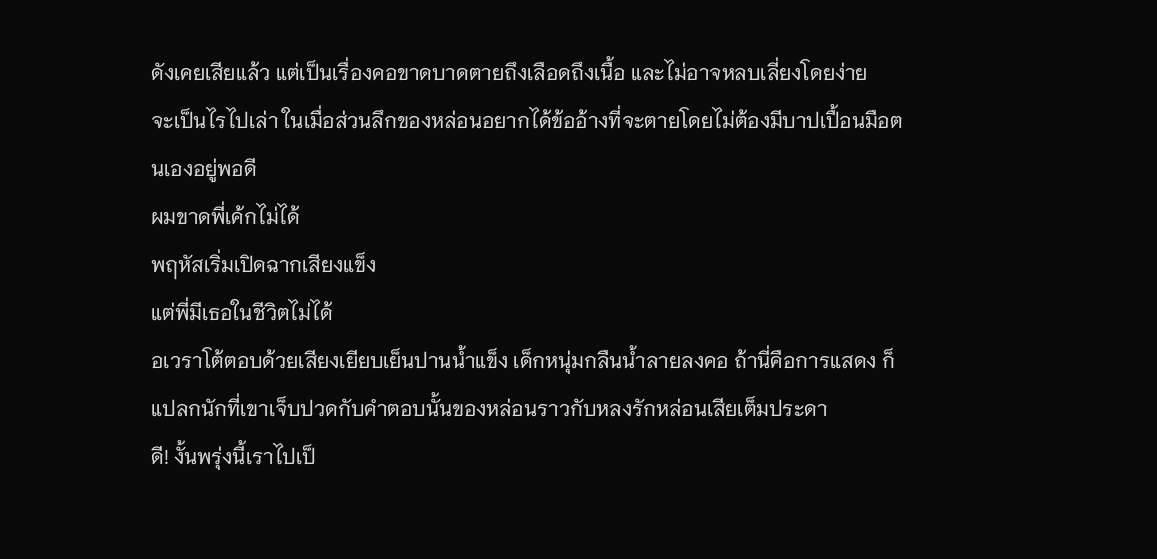ดังเคยเสียแล้ว แต่เป็นเรื่องคอขาดบาดตายถึงเลือดถึงเนื้อ และไม่อาจหลบเลี่ยงโดยง่าย
จะเป็นไรไปเล่า ในเมื่อส่วนลึกของหล่อนอยากได้ข้ออ้างที่จะตายโดยไม่ต้องมีบาปเปื้อนมือตนเองอยู่พอดี
ผมขาดพี่เค้กไม่ได้
พฤหัสเริ่มเปิดฉากเสียงแข็ง
แต่พี่มีเธอในชีวิตไม่ได้
อเวราโต้ตอบด้วยเสียงเยียบเย็นปานน้ำแข็ง เด็กหนุ่มกลืนน้ำลายลงคอ ถ้านี่คือการแสดง ก็แปลกนักที่เขาเจ็บปวดกับคำตอบนั้นของหล่อนราวกับหลงรักหล่อนเสียเต็มประดา
ดี! งั้นพรุ่งนี้เราไปเป็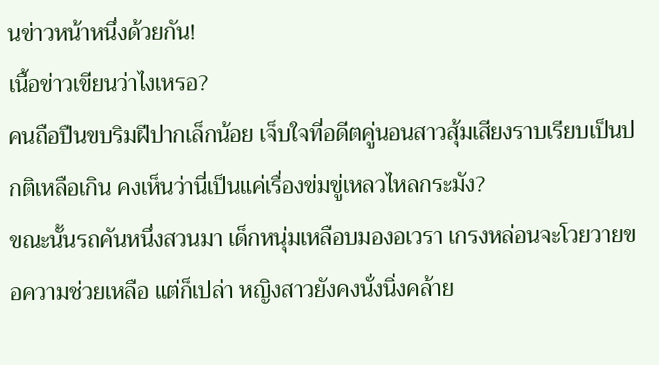นข่าวหน้าหนึ่งด้วยกัน!
เนื้อข่าวเขียนว่าไงเหรอ?
คนถือปืนขบริมฝีปากเล็กน้อย เจ็บใจที่อดีตคู่นอนสาวสุ้มเสียงราบเรียบเป็นปกติเหลือเกิน คงเห็นว่านี่เป็นแค่เรื่องข่มขู่เหลวไหลกระมัง?
ขณะนั้นรถคันหนึ่งสวนมา เด็กหนุ่มเหลือบมองอเวรา เกรงหล่อนจะโวยวายขอความช่วยเหลือ แต่ก็เปล่า หญิงสาวยังคงนั่งนิ่งคล้าย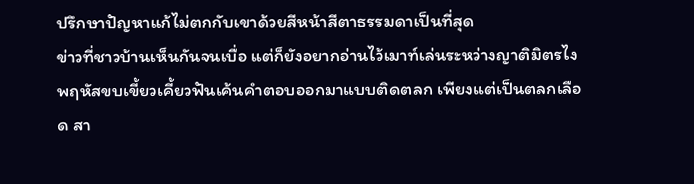ปรึกษาปัญหาแก้ไม่ตกกับเขาด้วยสีหน้าสีตาธรรมดาเป็นที่สุด
ข่าวที่ชาวบ้านเห็นกันจนเบื่อ แต่ก็ยังอยากอ่านไว้เมาท์เล่นระหว่างญาติมิตรไง พฤหัสขบเขี้ยวเคี้ยวฟันเค้นคำตอบออกมาแบบติดตลก เพียงแต่เป็นตลกเลือด สา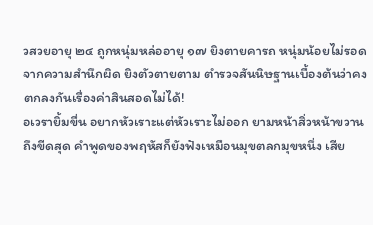วสวยอายุ ๒๔ ถูกหนุ่มหล่ออายุ ๑๗ ยิงตายคารถ หนุ่มน้อยไม่รอดจากความสำนึกผิด ยิงตัวตายตาม ตำรวจสันนิษฐานเบื้องต้นว่าคงตกลงกันเรื่องค่าสินสอดไม่ได้!
อเวรายิ้มขื่น อยากหัวเราะแต่หัวเราะไม่ออก ยามหน้าสิ่วหน้าขวานถึงขีดสุด คำพูดของพฤหัสก็ยังฟังเหมือนมุขตลกมุขหนึ่ง เสีย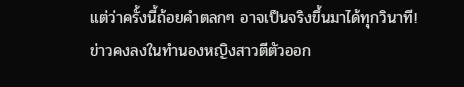แต่ว่าครั้งนี้ถ้อยคำตลกๆ อาจเป็นจริงขึ้นมาได้ทุกวินาที!
ข่าวคงลงในทำนองหญิงสาวตีตัวออก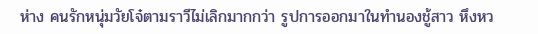ห่าง คนรักหนุ่มวัยโจ๋ตามราวีไม่เลิกมากกว่า รูปการออกมาในทำนองชู้สาว หึงหว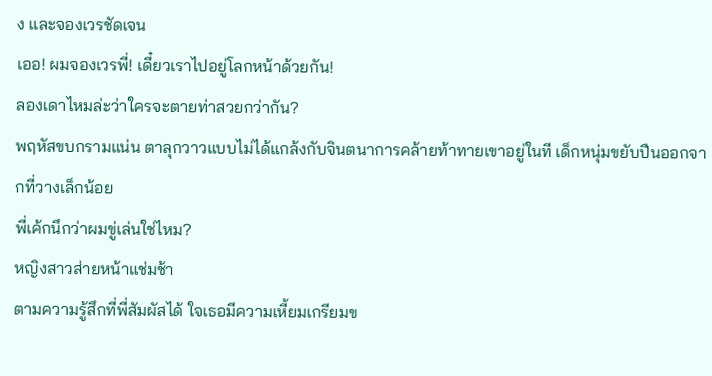ง และจองเวรชัดเจน
เออ! ผมจองเวรพี่! เดี๋ยวเราไปอยู่โลกหน้าด้วยกัน!
ลองเดาไหมล่ะว่าใครจะตายท่าสวยกว่ากัน?
พฤหัสขบกรามแน่น ตาลุกวาวแบบไม่ได้แกล้งกับจินตนาการคล้ายท้าทายเขาอยู่ในที เด็กหนุ่มขยับปืนออกจากที่วางเล็กน้อย
พี่เค้กนึกว่าผมขู่เล่นใช่ไหม?
หญิงสาวส่ายหน้าแช่มช้า
ตามความรู้สึกที่พี่สัมผัสได้ ใจเธอมีความเหี้ยมเกรียมข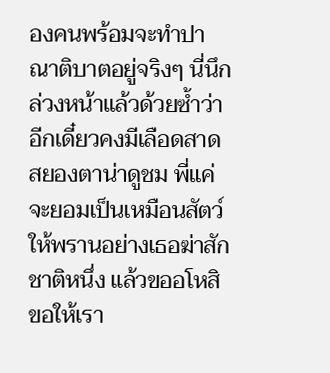องคนพร้อมจะทำปาณาติบาตอยู่จริงๆ นี่นึกล่วงหน้าแล้วด้วยซ้ำว่าอีกเดี๋ยวคงมีเลือดสาดสยองตาน่าดูชม พี่แค่
จะยอมเป็นเหมือนสัตว์ให้พรานอย่างเธอฆ่าสักชาติหนึ่ง แล้วขออโหสิ ขอให้เรา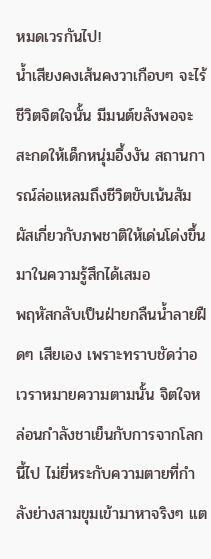หมดเวรกันไป!
น้ำเสียงคงเส้นคงวาเกือบๆ จะไร้ชีวิตจิตใจนั้น มีมนต์ขลังพอจะสะกดให้เด็กหนุ่มอึ้งงัน สถานการณ์ล่อแหลมถึงชีวิตขับเน้นสัมผัสเกี่ยวกับภพชาติให้เด่นโด่งขึ้นมาในความรู้สึกได้เสมอ
พฤหัสกลับเป็นฝ่ายกลืนน้ำลายฝืดๆ เสียเอง เพราะทราบชัดว่าอเวราหมายความตามนั้น จิตใจหล่อนกำลังชาเย็นกับการจากโลกนี้ไป ไม่ยี่หระกับความตายที่กำลังย่างสามขุมเข้ามาหาจริงๆ แต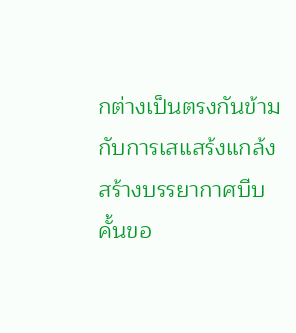กต่างเป็นตรงกันข้ามกับการเสแสร้งแกล้งสร้างบรรยากาศบีบคั้นขอ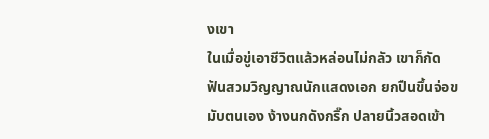งเขา
ในเมื่อขู่เอาชีวิตแล้วหล่อนไม่กลัว เขาก็กัดฟันสวมวิญญาณนักแสดงเอก ยกปืนขึ้นจ่อขมับตนเอง ง้างนกดังกริ๊ก ปลายนิ้วสอดเข้า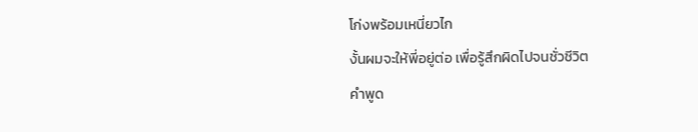โก่งพร้อมเหนี่ยวไก
งั้นผมจะให้พี่อยู่ต่อ เพื่อรู้สึกผิดไปจนชั่วชีวิต
คำพูด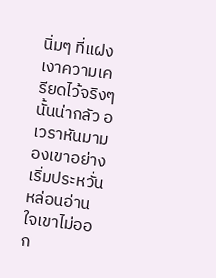นิ่มๆ ที่แฝงเงาความเครียดไว้จริงๆ นั้นน่ากลัว อเวราหันมามองเขาอย่างเริ่มประหวั่น หล่อนอ่านใจเขาไม่ออก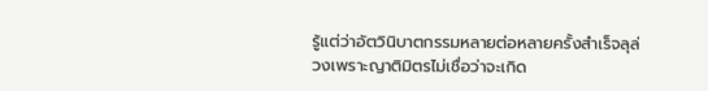รู้แต่ว่าอัตวินิบาตกรรมหลายต่อหลายครั้งสำเร็จลุล่วงเพราะญาติมิตรไม่เชื่อว่าจะเกิด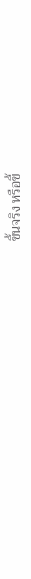ขึ้นจริง หรือขี้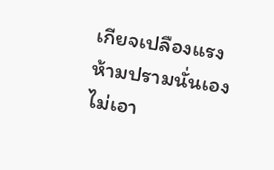เกียจเปลืองแรงห้ามปรามนั่นเอง
ไม่เอา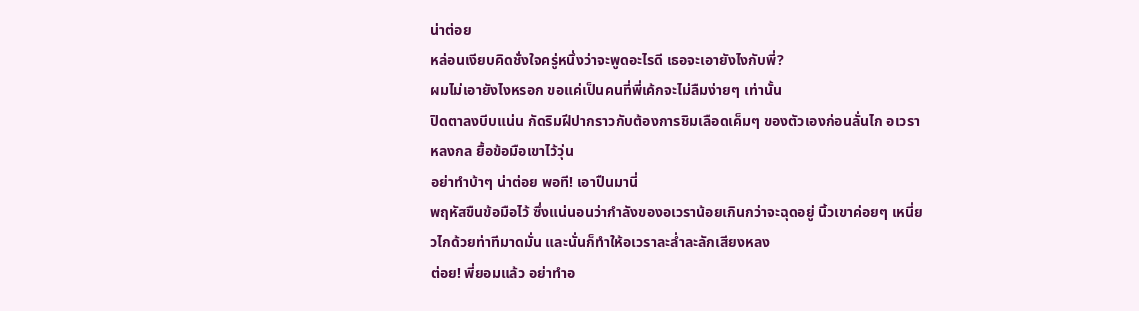น่าต่อย
หล่อนเงียบคิดชั่งใจครู่หนึ่งว่าจะพูดอะไรดี เธอจะเอายังไงกับพี่?
ผมไม่เอายังไงหรอก ขอแค่เป็นคนที่พี่เค้กจะไม่ลืมง่ายๆ เท่านั้น
ปิดตาลงบีบแน่น กัดริมฝีปากราวกับต้องการชิมเลือดเค็มๆ ของตัวเองก่อนลั่นไก อเวราหลงกล ยื้อข้อมือเขาไว้วุ่น
อย่าทำบ้าๆ น่าต่อย พอที! เอาปืนมานี่
พฤหัสขืนข้อมือไว้ ซึ่งแน่นอนว่ากำลังของอเวราน้อยเกินกว่าจะฉุดอยู่ นิ้วเขาค่อยๆ เหนี่ยวไกด้วยท่าทีมาดมั่น และนั่นก็ทำให้อเวราละล่ำละลักเสียงหลง
ต่อย! พี่ยอมแล้ว อย่าทำอ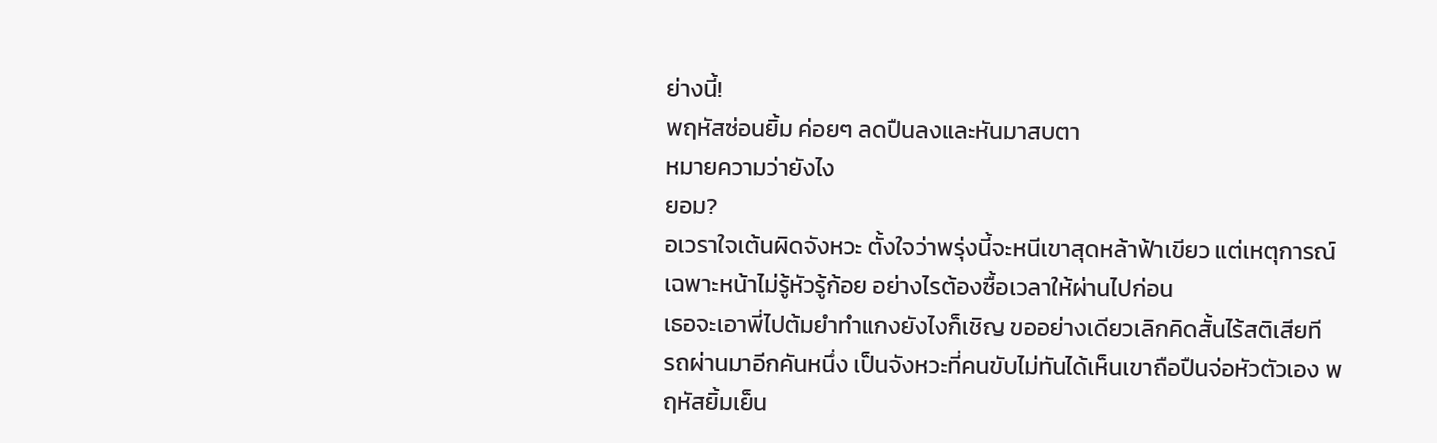ย่างนี้!
พฤหัสซ่อนยิ้ม ค่อยๆ ลดปืนลงและหันมาสบตา
หมายความว่ายังไง
ยอม?
อเวราใจเต้นผิดจังหวะ ตั้งใจว่าพรุ่งนี้จะหนีเขาสุดหล้าฟ้าเขียว แต่เหตุการณ์เฉพาะหน้าไม่รู้หัวรู้ก้อย อย่างไรต้องซื้อเวลาให้ผ่านไปก่อน
เธอจะเอาพี่ไปต้มยำทำแกงยังไงก็เชิญ ขออย่างเดียวเลิกคิดสั้นไร้สติเสียที
รถผ่านมาอีกคันหนึ่ง เป็นจังหวะที่คนขับไม่ทันได้เห็นเขาถือปืนจ่อหัวตัวเอง พฤหัสยิ้มเย็น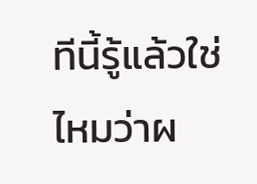ทีนี้รู้แล้วใช่ไหมว่าผ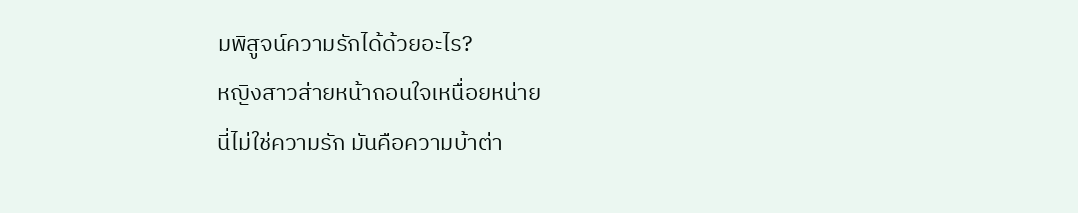มพิสูจน์ความรักได้ด้วยอะไร?
หญิงสาวส่ายหน้าถอนใจเหนื่อยหน่าย
นี่ไม่ใช่ความรัก มันคือความบ้าต่า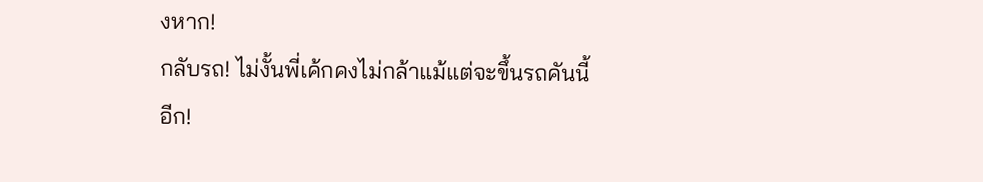งหาก!
กลับรถ! ไม่งั้นพี่เค้กคงไม่กล้าแม้แต่จะขึ้นรถคันนี้อีก!